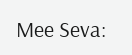Mee Seva: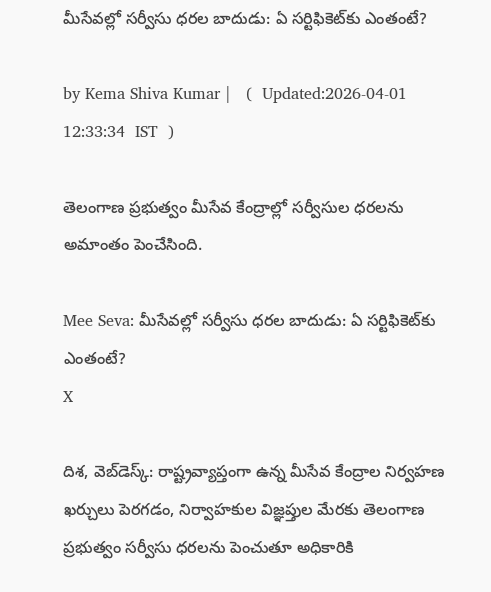మీసేవల్లో సర్వీసు ధరల బాదుడు: ఏ సర్టిఫికెట్‌కు ఎంతంటే?

by Kema Shiva Kumar |   (  Updated:2026-04-01 12:33:34  IST  )

తెలంగాణ ప్రభుత్వం మీసేవ కేంద్రాల్లో సర్వీసుల ధరలను అమాంతం పెంచేసింది.

Mee Seva: మీసేవల్లో సర్వీసు ధరల బాదుడు: ఏ సర్టిఫికెట్‌కు ఎంతంటే?
X

దిశ, వె‌బ్‌డెస్క్: రాష్ట్రవ్యాప్తంగా ఉన్న మీసేవ కేంద్రాల నిర్వహణ ఖర్చులు పెరగడం, నిర్వాహకుల విజ్ఞప్తుల మేరకు తెలంగాణ ప్రభుత్వం సర్వీసు ధరలను పెంచుతూ అధికారికి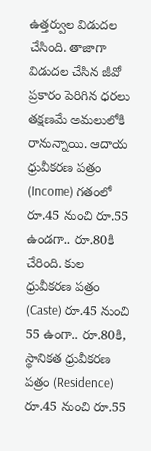ఉత్తర్వుల విడుదల చేసింది. తాజాగా విడుదల చేసిన జీవో ప్రకారం పెరిగిన ధరలు తక్షణమే అమలులోకి రానున్నాయి. ఆదాయ ధ్రువీకరణ పత్రం (Income) గతంలో రూ.45 నుంచి రూ.55 ఉండగా.. రూ.80కి చేరింది. కుల ధ్రువీకరణ పత్రం (Caste) రూ.45 నుంచి 55 ఉంగా.. రూ.80కి, స్థానికత ధ్రువీకరణ పత్రం (Residence) రూ.45 నుంచి రూ.55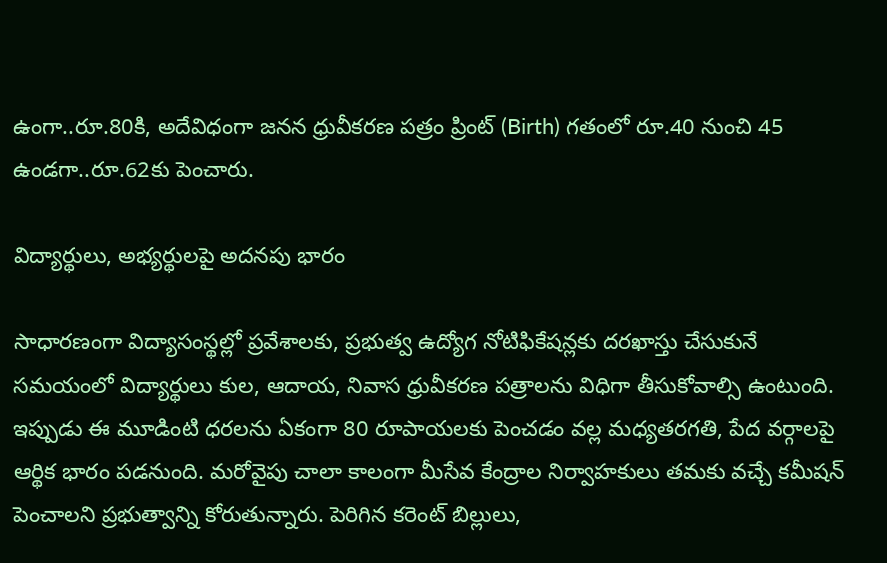ఉంగా..రూ.80కి, అదేవిధంగా జనన ధ్రువీకరణ పత్రం ప్రింట్ (Birth) గతంలో రూ.40 నుంచి 45 ఉండగా..రూ.62కు పెంచారు.

విద్యార్థులు, అభ్యర్థులపై అదనపు భారం

సాధారణంగా విద్యాసంస్థల్లో ప్రవేశాలకు, ప్రభుత్వ ఉద్యోగ నోటిఫికేషన్లకు దరఖాస్తు చేసుకునే సమయంలో విద్యార్థులు కుల, ఆదాయ, నివాస ధ్రువీకరణ పత్రాలను విధిగా తీసుకోవాల్సి ఉంటుంది. ఇప్పుడు ఈ మూడింటి ధరలను ఏకంగా 80 రూపాయలకు పెంచడం వల్ల మధ్యతరగతి, పేద వర్గాలపై ఆర్థిక భారం పడనుంది. మరోవైపు చాలా కాలంగా మీసేవ కేంద్రాల నిర్వాహకులు తమకు వచ్చే కమీషన్ పెంచాలని ప్రభుత్వాన్ని కోరుతున్నారు. పెరిగిన కరెంట్ బిల్లులు,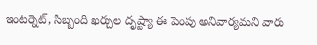ఇంటర్నెట్, సిబ్బంది ఖర్చుల దృష్ట్యా ఈ పెంపు అనివార్యమని వారు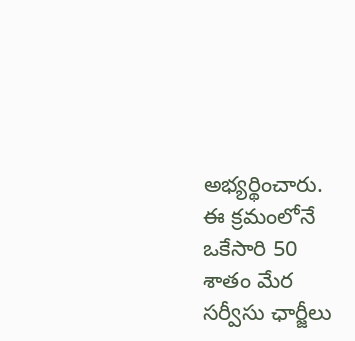అభ్యర్థించారు. ఈ క్రమంలోనే ఒకేసారి 50 శాతం మేర సర్వీసు ఛార్జీలు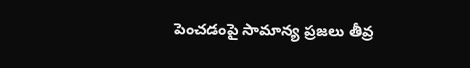పెంచడంపై సామాన్య ప్రజలు తీవ్ర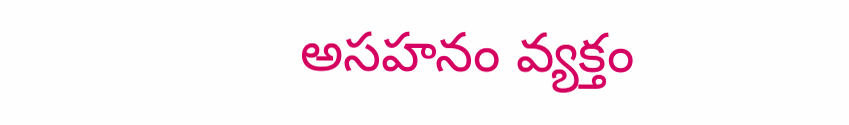అసహనం వ్యక్తం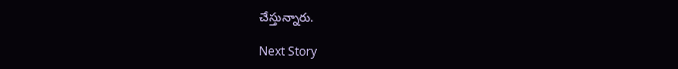చేస్తున్నారు.

Next Story